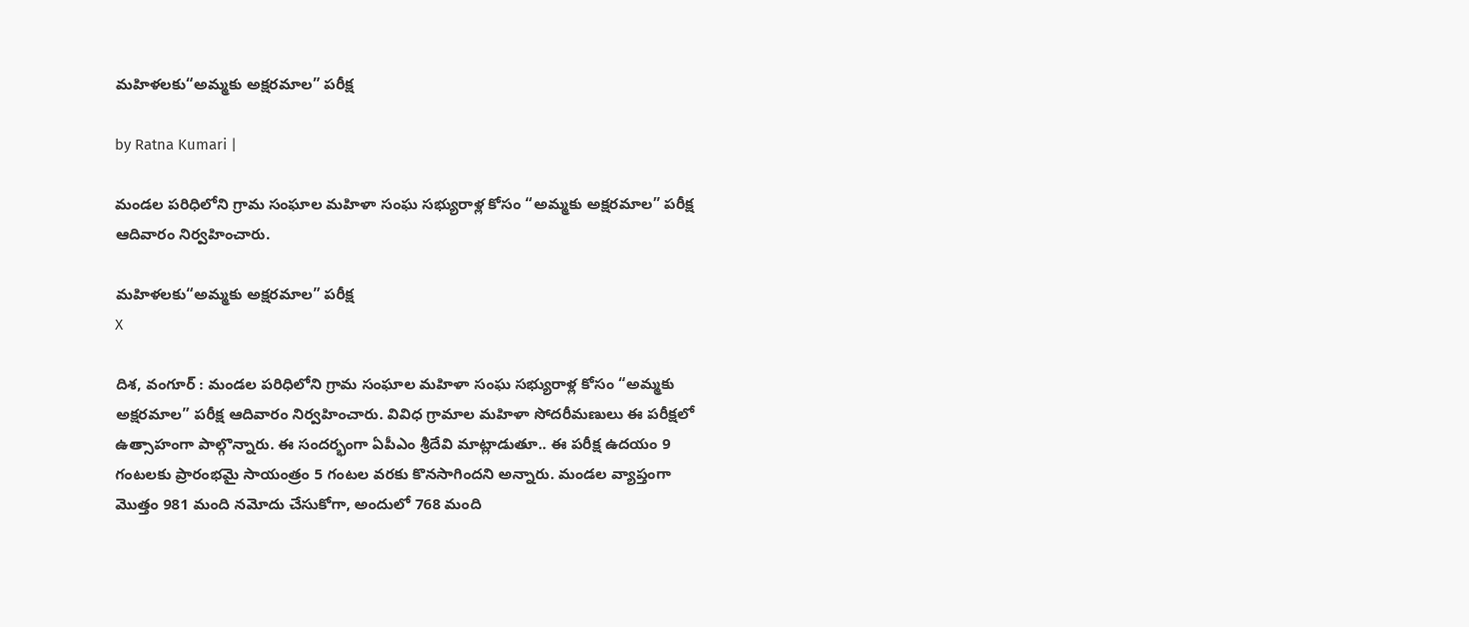మహిళలకు“అమ్మకు అక్షరమాల” పరీక్ష

by Ratna Kumari |

మండల పరిధిలోని గ్రామ సంఘాల మహిళా సంఘ సభ్యురాళ్ల కోసం “అమ్మకు అక్షరమాల” పరీక్ష ఆదివారం నిర్వహించారు.

మహిళలకు“అమ్మకు అక్షరమాల” పరీక్ష
X

దిశ, వంగూర్ : మండల పరిధిలోని గ్రామ సంఘాల మహిళా సంఘ సభ్యురాళ్ల కోసం “అమ్మకు అక్షరమాల” పరీక్ష ఆదివారం నిర్వహించారు. వివిధ గ్రామాల మహిళా సోదరీమణులు ఈ పరీక్షలో ఉత్సాహంగా పాల్గొన్నారు. ఈ సందర్భంగా ఏపీఎం శ్రీదేవి మాట్లాడుతూ.. ఈ పరీక్ష ఉదయం 9 గంటలకు ప్రారంభమై సాయంత్రం 5 గంటల వరకు కొనసాగిందని అన్నారు. మండల వ్యాప్తంగా మొత్తం 981 మంది నమోదు చేసుకోగా, అందులో 768 మంది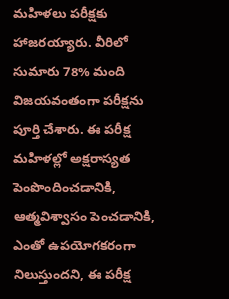మహిళలు పరీక్షకు హాజరయ్యారు. వీరిలో సుమారు 78% మంది విజయవంతంగా పరీక్షను పూర్తి చేశారు. ఈ పరీక్ష మహిళల్లో అక్షరాస్యత పెంపొందించడానికి, ఆత్మవిశ్వాసం పెంచడానికి, ఎంతో ఉపయోగకరంగా నిలుస్తుందని, ఈ పరీక్ష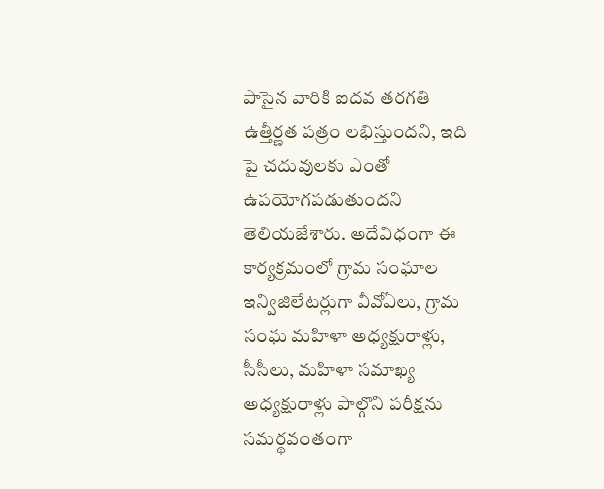పాసైన వారికి ఐదవ తరగతి ఉత్తీర్ణత పత్రం లభిస్తుందని, ఇది పై చదువులకు ఎంతో ఉపయోగపడుతుందని తెలియజేశారు. అదేవిధంగా ఈ కార్యక్రమంలో గ్రామ సంఘాల ఇన్విజిలేటర్లుగా వీవోఏలు, గ్రామ సంఘ మహిళా అధ్యక్షురాళ్లు, సీసీలు, మహిళా సమాఖ్య అధ్యక్షురాళ్లు పాల్గొని పరీక్షను సమర్థవంతంగా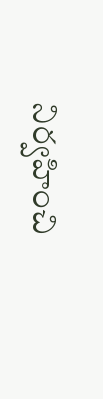నిర్వహించి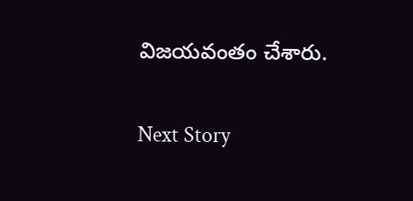విజయవంతం చేశారు.

Next Story